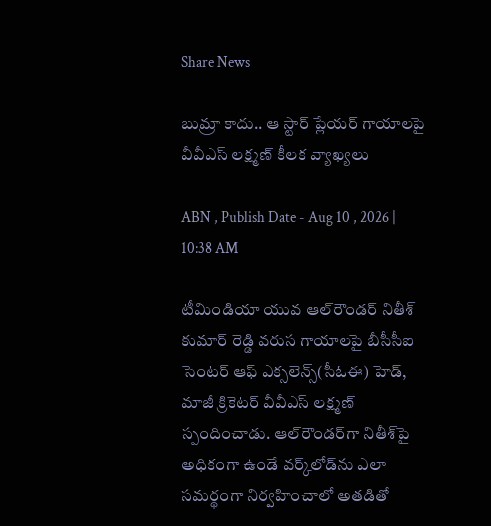Share News

బుమ్రా కాదు.. ఆ స్టార్ ప్లేయర్ గాయాలపై వీవీఎస్ లక్ష్మణ్ కీలక వ్యాఖ్యలు

ABN , Publish Date - Aug 10 , 2026 | 10:38 AM

టీమిండియా యువ ఆల్‌రౌండర్ నితీశ్ కుమార్ రెడ్డి వరుస గాయాలపై బీసీసీఐ సెంటర్ ఆఫ్ ఎక్సలెన్స్(సీఓఈ) హెడ్, మాజీ క్రికెటర్ వీవీఎస్ లక్ష్మణ్ స్పందించాడు. ఆల్‌రౌండర్‌గా నితీశ్‌పై అధికంగా ఉండే వర్క్‌లోడ్‌ను ఎలా సమర్థంగా నిర్వహించాలో అతడితో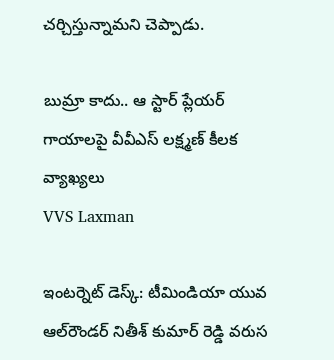చర్చిస్తున్నామని చెప్పాడు.

బుమ్రా కాదు.. ఆ స్టార్ ప్లేయర్ గాయాలపై వీవీఎస్ లక్ష్మణ్ కీలక వ్యాఖ్యలు
VVS Laxman

ఇంటర్నెట్ డెస్క్: టీమిండియా యువ ఆల్‌రౌండర్ నితీశ్ కుమార్ రెడ్డి వరుస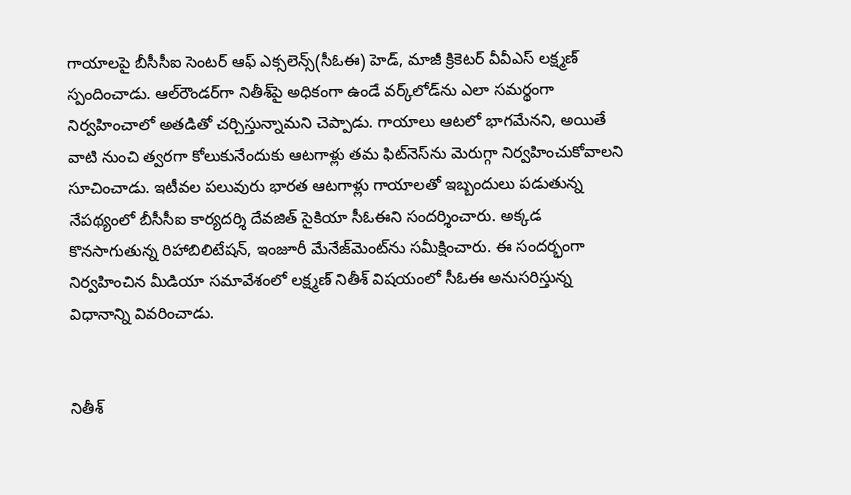గాయాలపై బీసీసీఐ సెంటర్ ఆఫ్ ఎక్సలెన్స్(సీఓఈ) హెడ్, మాజీ క్రికెటర్ వీవీఎస్ లక్ష్మణ్ స్పందించాడు. ఆల్‌రౌండర్‌గా నితీశ్‌పై అధికంగా ఉండే వర్క్‌లోడ్‌ను ఎలా సమర్థంగా నిర్వహించాలో అతడితో చర్చిస్తున్నామని చెప్పాడు. గాయాలు ఆటలో భాగమేనని, అయితే వాటి నుంచి త్వరగా కోలుకునేందుకు ఆటగాళ్లు తమ ఫిట్‌నెస్‌ను మెరుగ్గా నిర్వహించుకోవాలని సూచించాడు. ఇటీవల పలువురు భారత ఆటగాళ్లు గాయాలతో ఇబ్బందులు పడుతున్న నేపథ్యంలో బీసీసీఐ కార్యదర్శి దేవజిత్‌ సైకియా సీఓఈని సందర్శించారు. అక్కడ కొనసాగుతున్న రిహాబిలిటేషన్‌, ఇంజూరీ మేనేజ్‌మెంట్‌‌ను సమీక్షించారు. ఈ సందర్భంగా నిర్వహించిన మీడియా సమావేశంలో లక్ష్మణ్‌ నితీశ్‌ విషయంలో సీఓఈ అనుసరిస్తున్న విధానాన్ని వివరించాడు.


నితీశ్‌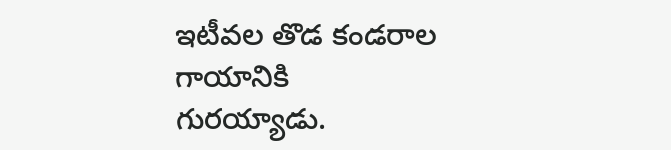ఇటీవల తొడ కండరాల గాయానికి గురయ్యాడు.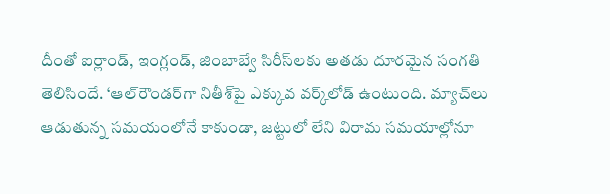దీంతో ఐర్లాండ్‌, ఇంగ్లండ్‌, జింబాబ్వే సిరీస్‌లకు అతడు దూరమైన సంగతి తెలిసిందే. ‘ఆల్‌రౌండర్‌గా నితీశ్‌పై ఎక్కువ వర్క్‌లోడ్‌ ఉంటుంది. మ్యాచ్‌లు ఆడుతున్న సమయంలోనే కాకుండా, జట్టులో లేని విరామ సమయాల్లోనూ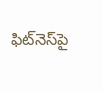ఫిట్‌నెస్‌పై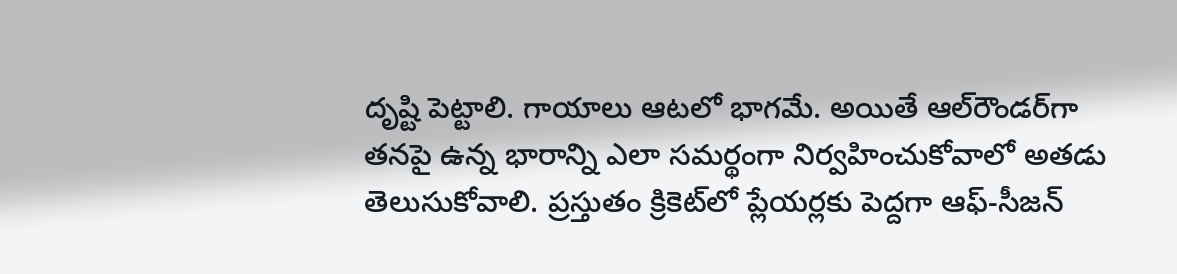దృష్టి పెట్టాలి. గాయాలు ఆటలో భాగమే. అయితే ఆల్‌రౌండర్‌గా తనపై ఉన్న భారాన్ని ఎలా సమర్థంగా నిర్వహించుకోవాలో అతడు తెలుసుకోవాలి. ప్రస్తుతం క్రికెట్‌లో ప్లేయర్లకు పెద్దగా ఆఫ్-సీజన్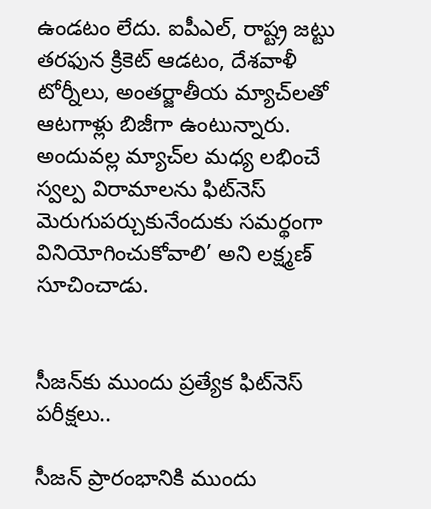ఉండటం లేదు. ఐపీఎల్, రాష్ట్ర జట్టు తరఫున క్రికెట్ ఆడటం, దేశవాళీ టోర్నీలు, అంతర్జాతీయ మ్యాచ్‌లతో ఆటగాళ్లు బిజీగా ఉంటున్నారు. అందువల్ల మ్యాచ్‌ల మధ్య లభించే స్వల్ప విరామాలను ఫిట్‌నెస్ మెరుగుపర్చుకునేందుకు సమర్థంగా వినియోగించుకోవాలి’ అని లక్ష్మణ్‌ సూచించాడు.


సీజన్‌కు ముందు ప్రత్యేక ఫిట్‌నెస్‌ పరీక్షలు..

సీజన్‌ ప్రారంభానికి ముందు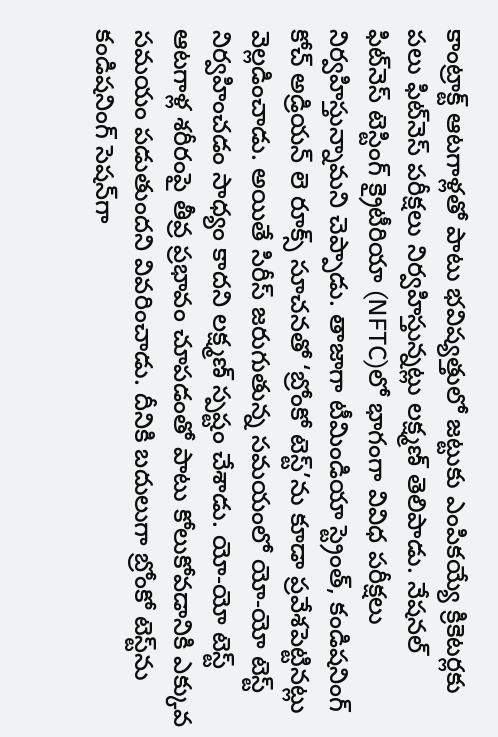కాంట్రాక్ట్‌ ఆటగాళ్లతో పాటు భవిష్యత్తులో జట్టుకు ఎంపికయ్యే క్రికెటర్లకు పలు ఫిట్‌నెస్‌ పరీక్షలు నిర్వహిస్తున్నట్లు లక్ష్మణ్‌ తెలిపాడు. నేషనల్‌ ఫిట్‌నెస్‌ టెస్టింగ్‌ క్రైటీరియా (NFTC)లో భాగంగా వివిధ పరీక్షలు నిర్వహిస్తున్నామని చెప్పాడు. తాజాగా టీమిండియా స్ట్రెంత్‌, కండిషనింగ్‌ కోచ్‌ అడ్రియన్‌ లె రూక్స్‌ సూచనతో ‘బ్రోంకో టెస్ట్‌’ను కూడా ప్రవేశపెట్టినట్లు వెల్లడించాడు. అయితే సిరీస్‌ జరుగుతున్న సమయంలో యో-యో టెస్ట్‌ నిర్వహించడం సాధ్యం కాదని లక్ష్మణ్‌ స్పష్టం చేశాడు. యో-యో టెస్ట్‌ ఆటగాళ్ల శరీరంపై తీవ్ర ప్రభావం చూపడంతో పాటు కోలుకోవడానికి ఎక్కువ సమయం పడుతుందని వివరించాడు. దీనికి బదులుగా బ్రోంకో టెస్ట్‌ను కండిషనింగ్‌ సెషన్‌గా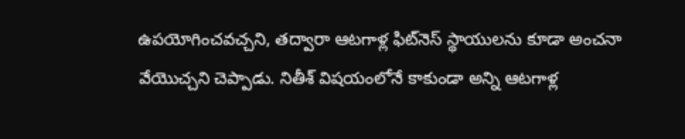ఉపయోగించవచ్చని, తద్వారా ఆటగాళ్ల ఫిట్‌నెస్‌ స్థాయులను కూడా అంచనా వేయొచ్చని చెప్పాడు. నితీశ్‌ విషయంలోనే కాకుండా అన్ని ఆటగాళ్ల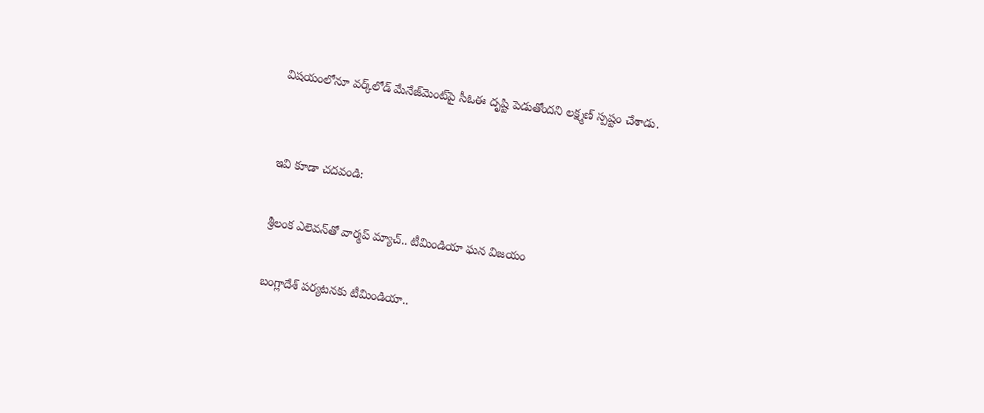విషయంలోనూ వర్క్‌లోడ్‌ మేనేజ్‌మెంట్‌పై సీఓఈ దృష్టి పెడుతోందని లక్ష్మణ్‌ స్పష్టం చేశాడు.


ఇవి కూడా చదవండి:

శ్రీలంక ఎలెవన్‌తో వార్మప్ మ్యాచ్.. టీమిండియా ఘన విజయం

బంగ్లాదేశ్‌ పర్యటనకు టీమిండియా..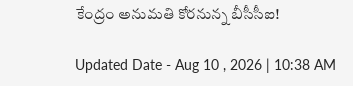కేంద్రం అనుమతి కోరనున్న బీసీసీఐ!

Updated Date - Aug 10 , 2026 | 10:38 AM